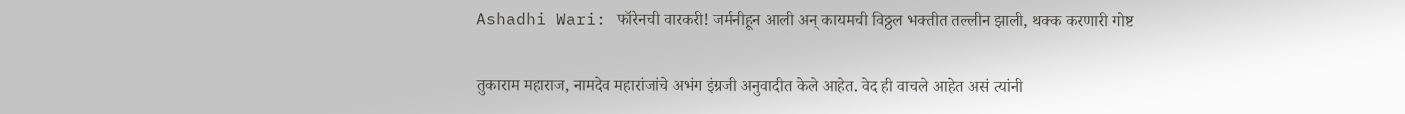Ashadhi Wari: फॉरेनची वारकरी! जर्मनीहून आली अन् कायमची विठ्ठल भक्तीत तल्लीन झाली, थक्क करणारी गोष्ट

तुकाराम महाराज, नामदेव महारांजांचे अभंग इंग्रजी अनुवादीत केले आहेत. वेद ही वाचले आहेत असं त्यांनी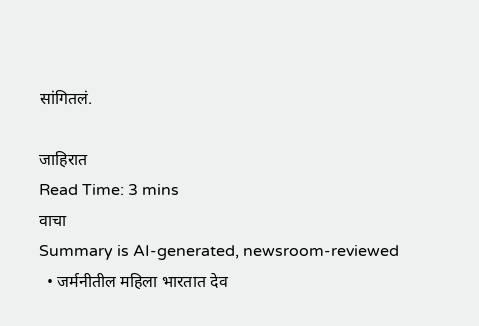सांगितलं.

जाहिरात
Read Time: 3 mins
वाचा
Summary is AI-generated, newsroom-reviewed
  • जर्मनीतील महिला भारतात देव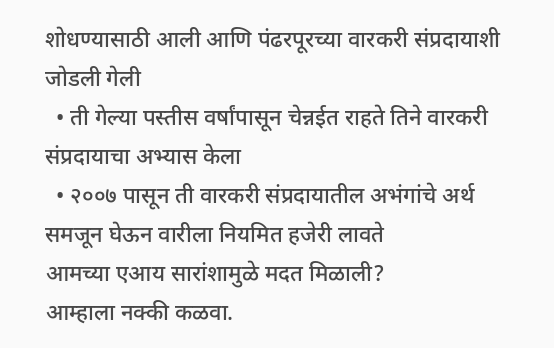शोधण्यासाठी आली आणि पंढरपूरच्या वारकरी संप्रदायाशी जोडली गेली
  • ती गेल्या पस्तीस वर्षांपासून चेन्नईत राहते तिने वारकरी संप्रदायाचा अभ्यास केला
  • २००७ पासून ती वारकरी संप्रदायातील अभंगांचे अर्थ समजून घेऊन वारीला नियमित हजेरी लावते
आमच्या एआय सारांशामुळे मदत मिळाली?
आम्हाला नक्की कळवा.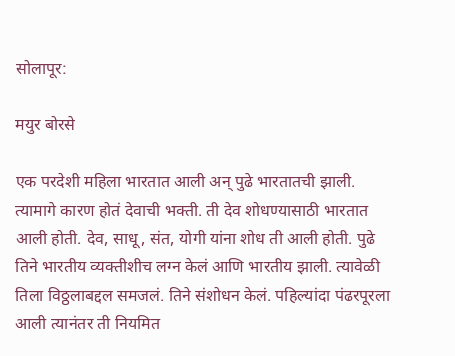सोलापूर:

मयुर बोरसे

एक परदेशी महिला भारतात आली अन् पुढे भारतातची झाली. त्यामागे कारण होतं देवाची भक्ती. ती देव शोधण्यासाठी भारतात आली होती. देव, साधू, संत, योगी यांना शोध ती आली होती. पुढे तिने भारतीय व्यक्तीशीच लग्न केलं आणि भारतीय झाली. त्यावेळी तिला विठ्ठलाबद्दल समजलं. तिने संशोधन केलं. पहिल्यांदा पंढरपूरला आली त्यानंतर ती नियमित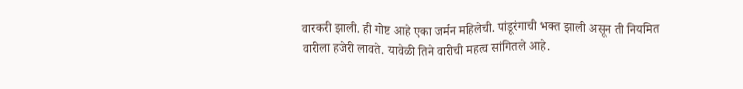वारकरी झाली. ही गोष्ट आहे एका जर्मन महिलेची. पांडूरंगाची भक्त झाली असून ती नियमित वारीला हजेरी लावते. यावेळी तिने वारीची महत्व सांगितले आहे.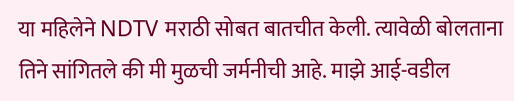या महिलेने NDTV मराठी सोबत बातचीत केली. त्यावेळी बोलताना तिने सांगितले की मी मुळची जर्मनीची आहे. माझे आई-वडील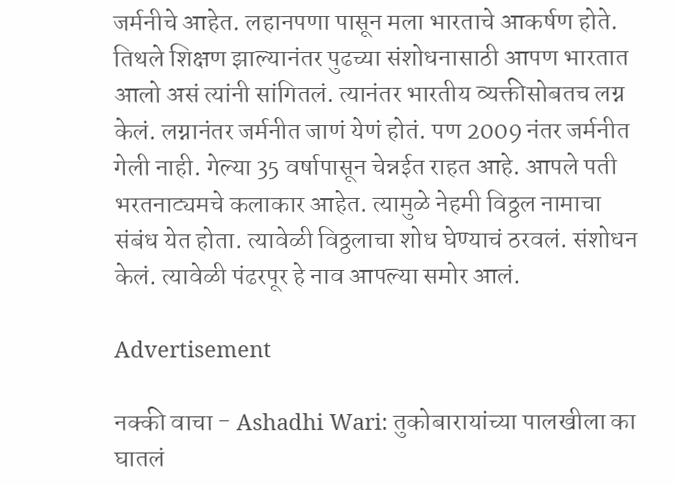जर्मनीचे आहेत. लहानपणा पासून मला भारताचे आकर्षण होते. तिथले शिक्षण झाल्यानंतर पुढच्या संशोधनासाठी आपण भारतात आलो असं त्यांनी सांगितलं. त्यानंतर भारतीय व्यक्तीसोबतच लग्न केलं. लग्नानंतर जर्मनीत जाणं येणं होतं. पण 2009 नंतर जर्मनीत गेली नाही. गेल्या 35 वर्षापासून चेन्नईत राहत आहे. आपले पती भरतनाट्यमचे कलाकार आहेत. त्यामुळे नेहमी विठ्ठल नामाचा संबंध येत होता. त्यावेळी विठ्ठलाचा शोध घेण्याचं ठरवलं. संशोधन केलं. त्यावेळी पंढरपूर हे नाव आपल्या समोर आलं.

Advertisement

नक्की वाचा - Ashadhi Wari: तुकोबारायांच्या पालखीला का घातलं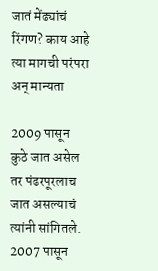जातं मेंढ्यांचं रिंगण? काय आहे त्या मागची परंपरा अन् मान्यता

2009 पासून कुठे जात असेल तर पंढरपूरलाच जात असल्याचं त्यांनी सांगितले. 2007 पासून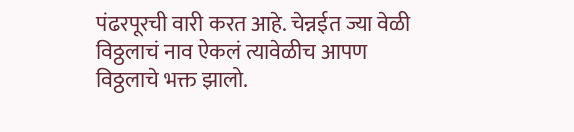पंढरपूरची वारी करत आहे. चेन्नईत ज्या वेळी विठ्ठलाचं नाव ऐकलं त्यावेळीच आपण विठ्ठलाचे भक्त झालो.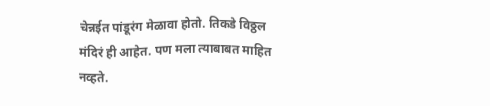चेन्नईत पांडूरंग मेळावा होतो. तिकडे विठ्ठल मंदिरं ही आहेत. पण मला त्याबाबत माहित नव्हते.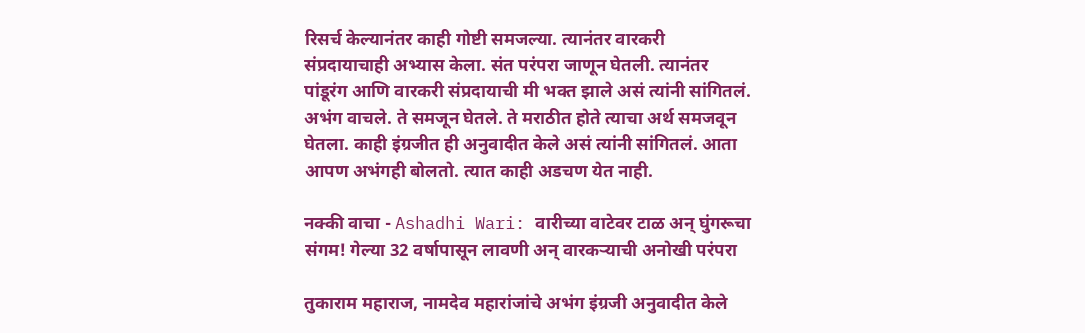रिसर्च केल्यानंतर काही गोष्टी समजल्या. त्यानंतर वारकरी संप्रदायाचाही अभ्यास केला. संत परंपरा जाणून घेतली. त्यानंतर पांडूरंग आणि वारकरी संप्रदायाची मी भक्त झाले असं त्यांनी सांगितलं. अभंग वाचले. ते समजून घेतले. ते मराठीत होते त्याचा अर्थ समजवून घेतला. काही इंग्रजीत ही अनुवादीत केले असं त्यांनी सांगितलं. आता आपण अभंगही बोलतो. त्यात काही अडचण येत नाही.

नक्की वाचा - Ashadhi Wari: वारीच्या वाटेवर टाळ अन् घुंगरूचा संगम! गेल्या 32 वर्षापासून लावणी अन् वारकऱ्याची अनोखी परंपरा

तुकाराम महाराज, नामदेव महारांजांचे अभंग इंग्रजी अनुवादीत केले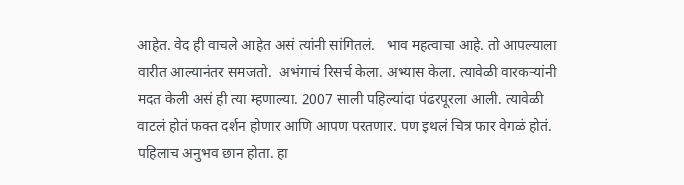आहेत. वेद ही वाचले आहेत असं त्यांनी सांगितलं.   भाव महत्वाचा आहे. तो आपल्याला वारीत आल्यानंतर समजतो.  अभंगाचं रिसर्च केला. अभ्यास केला. त्यावेळी वारकऱ्यांनी मदत केली असं ही त्या म्हणाल्या. 2007 साली पहिल्यांदा पंढरपूरला आली. त्यावेळी वाटलं होतं फक्त दर्शन होणार आणि आपण परतणार. पण इथलं चित्र फार वेगळं होतं. पहिलाच अनुभव छान होता. हा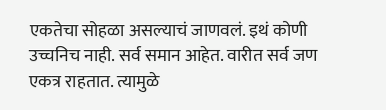एकतेचा सोहळा असल्याचं जाणवलं. इथं कोणी उच्चनिच नाही. सर्व समान आहेत. वारीत सर्व जण एकत्र राहतात. त्यामुळे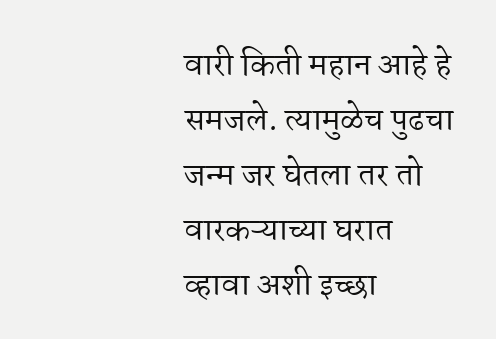वारी किती महान आहे हे समजले. त्यामुळेच पुढचा जन्म जर घेतला तर तो वारकऱ्याच्या घरात व्हावा अशी इच्छा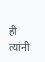ही त्यांनी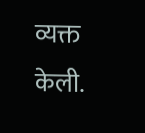व्यक्त केली.